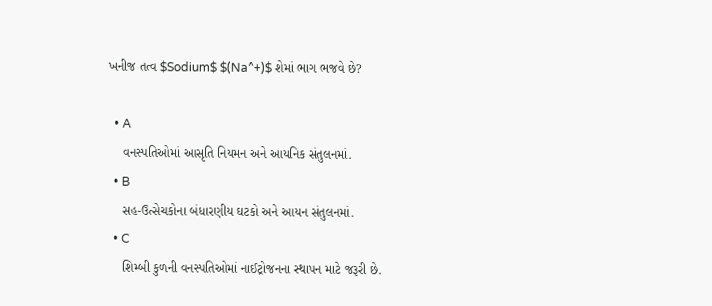ખનીજ તત્વ $Sodium$ $(Na^+)$ શેમાં ભાગ ભજવે છે?

  • A
    વનસ્પતિઓમાં આસૃતિ નિયમન અને આયનિક સંતુલનમાં.
  • B
    સહ-ઉત્સેચકોના બંધારણીય ઘટકો અને આયન સંતુલનમાં.
  • C
    શિમ્બી કુળની વનસ્પતિઓમાં નાઈટ્રોજનના સ્થાપન માટે જરૂરી છે.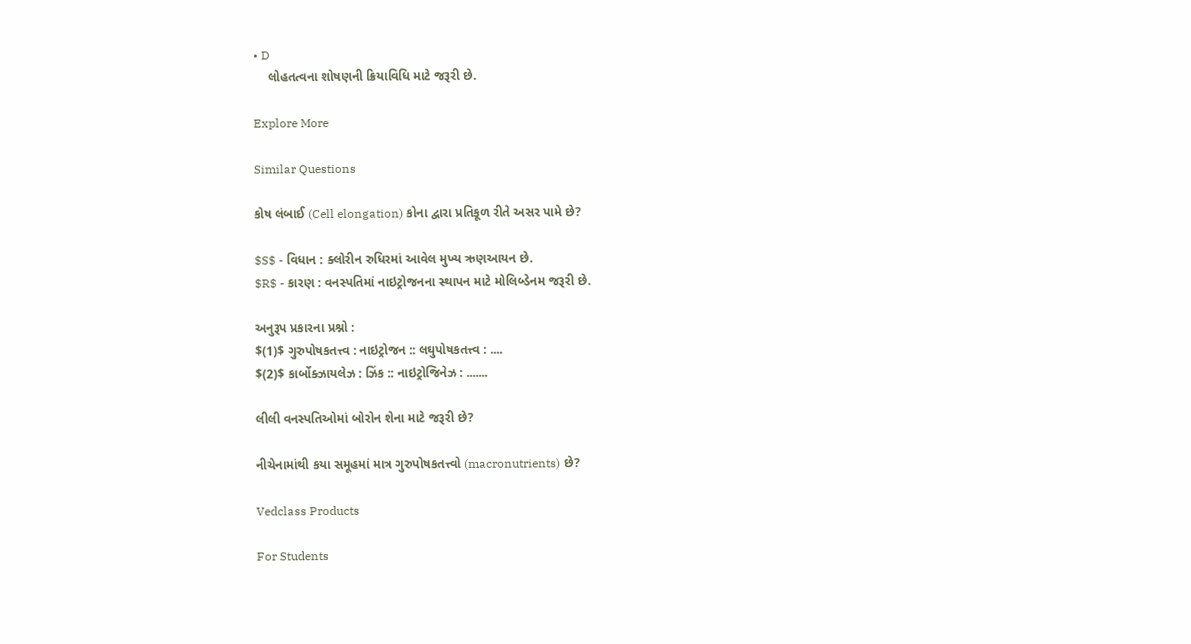• D
    લોહતત્વના શોષણની ક્રિયાવિધિ માટે જરૂરી છે.

Explore More

Similar Questions

કોષ લંબાઈ (Cell elongation) કોના દ્વારા પ્રતિકૂળ રીતે અસર પામે છે?

$S$ - વિધાન : ક્લોરીન રુધિરમાં આવેલ મુખ્ય ઋણઆયન છે.
$R$ - કારણ : વનસ્પતિમાં નાઇટ્રોજનના સ્થાપન માટે મોલિબ્ડેનમ જરૂરી છે.

અનુરૂપ પ્રકારના પ્રશ્નો :
$(1)$ ગુરુપોષકતત્ત્વ : નાઇટ્રોજન :: લઘુપોષકતત્ત્વ : ....
$(2)$ કાર્બોક્ઝાયલેઝ : ઝિંક :: નાઇટ્રોજિનેઝ : .......

લીલી વનસ્પતિઓમાં બોરોન શેના માટે જરૂરી છે?

નીચેનામાંથી કયા સમૂહમાં માત્ર ગુરુપોષકતત્ત્વો (macronutrients) છે?

Vedclass Products

For Students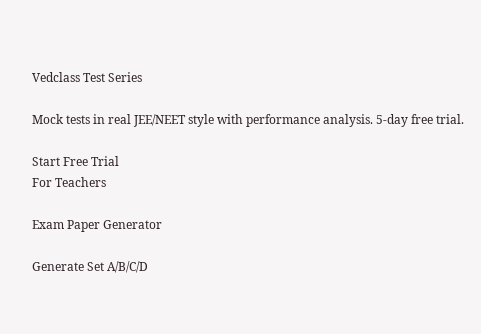Vedclass Test Series

Mock tests in real JEE/NEET style with performance analysis. 5-day free trial.

Start Free Trial
For Teachers

Exam Paper Generator

Generate Set A/B/C/D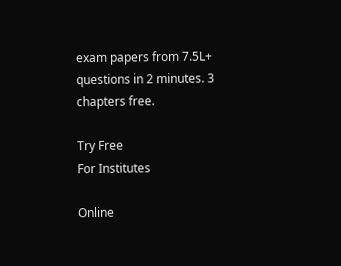exam papers from 7.5L+ questions in 2 minutes. 3 chapters free.

Try Free
For Institutes

Online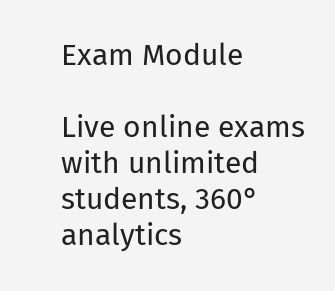Exam Module

Live online exams with unlimited students, 360° analytics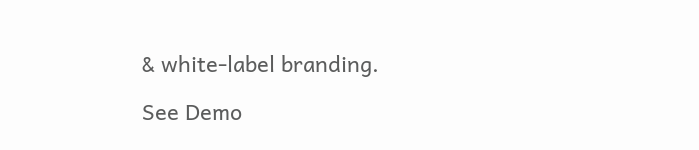& white-label branding.

See Demo